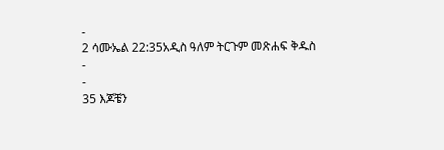-
2 ሳሙኤል 22:35አዲስ ዓለም ትርጉም መጽሐፍ ቅዱስ
-
-
35 እጆቼን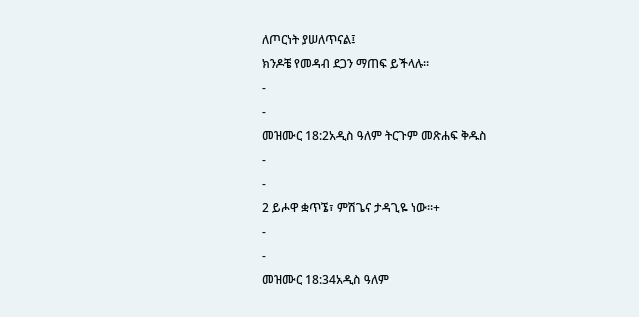ለጦርነት ያሠለጥናል፤
ክንዶቼ የመዳብ ደጋን ማጠፍ ይችላሉ።
-
-
መዝሙር 18:2አዲስ ዓለም ትርጉም መጽሐፍ ቅዱስ
-
-
2 ይሖዋ ቋጥኜ፣ ምሽጌና ታዳጊዬ ነው።+
-
-
መዝሙር 18:34አዲስ ዓለም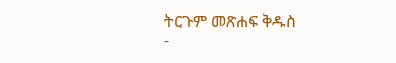ትርጉም መጽሐፍ ቅዱስ
-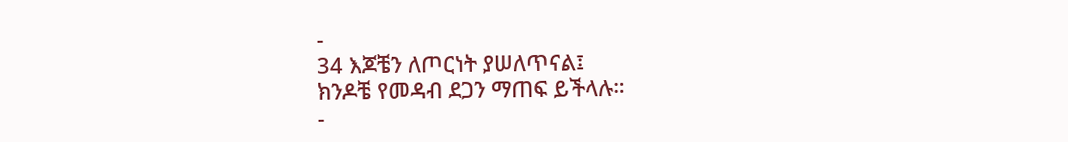-
34 እጆቼን ለጦርነት ያሠለጥናል፤
ክንዶቼ የመዳብ ደጋን ማጠፍ ይችላሉ።
-